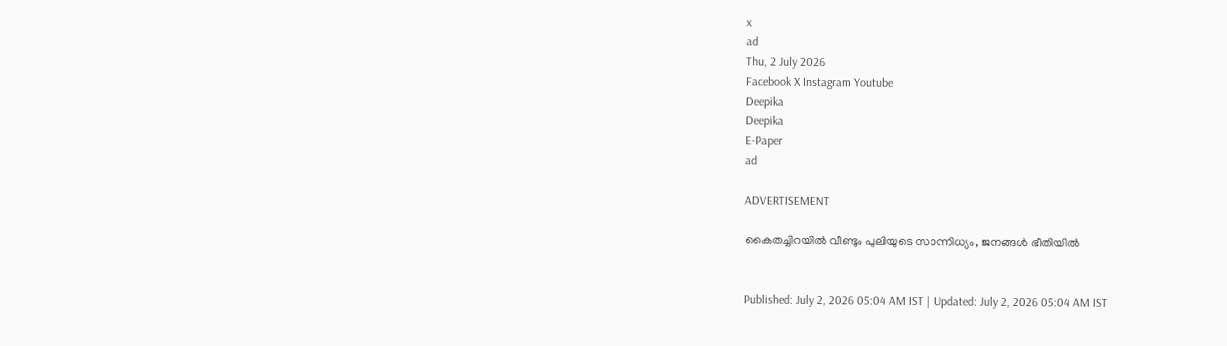x
ad
Thu, 2 July 2026
Facebook X Instagram Youtube
Deepika
Deepika
E-Paper
ad

ADVERTISEMENT

കൈതച്ചിറയിൽ വീണ്ടും പുലിയുടെ സാന്നിധ്യം, ജനങ്ങൾ ഭീതിയിൽ


Published: July 2, 2026 05:04 AM IST | Updated: July 2, 2026 05:04 AM IST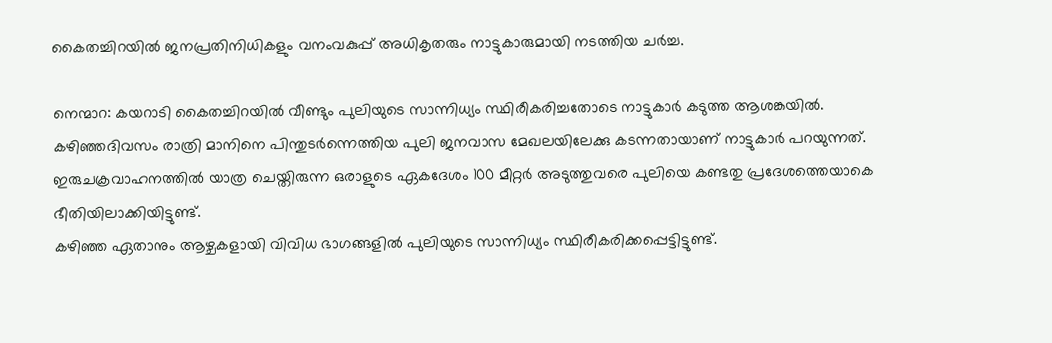കൈതച്ചിറയിൽ ജനപ്രതിനിധികളും വനംവകുപ്പ് അധികൃതരും നാട്ടുകാരുമായി നടത്തിയ ചർച്ച.

നെന്മാറ: കയറാടി കൈതച്ചിറയിൽ വീണ്ടും പുലിയുടെ സാന്നിധ്യം സ്ഥിരീകരിച്ചതോടെ നാട്ടുകാർ കടുത്ത ആശങ്കയിൽ.
കഴിഞ്ഞദിവസം രാത്രി മാനിനെ പിന്തുടർന്നെത്തിയ പുലി ജനവാസ മേഖലയിലേക്കു കടന്നതായാണ് നാട്ടുകാർ പറയുന്നത്.
ഇരുചക്രവാഹനത്തിൽ യാത്ര ചെയ്തിരുന്ന ഒരാളുടെ ഏകദേശം 100 മീറ്റർ അടുത്തുവരെ പുലിയെ കണ്ടതു പ്രദേശത്തെയാകെ ഭീതിയിലാക്കിയിട്ടുണ്ട്.
കഴിഞ്ഞ ഏതാനും ആഴ്ചകളായി വിവിധ ഭാഗങ്ങളിൽ പുലിയുടെ സാന്നിധ്യം സ്ഥിരീകരിക്കപ്പെട്ടിട്ടുണ്ട്.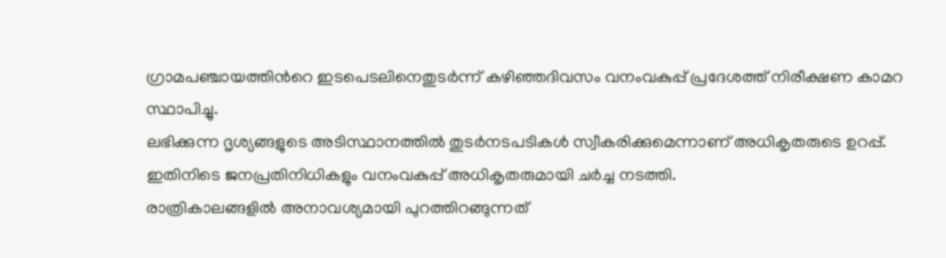ഗ്രാമപഞ്ചായത്തിന്‍റെ ഇടപെടലിനെതുടർന്ന് കഴിഞ്ഞദിവസം വനംവകുപ്പ് പ്രദേശത്ത് നിരീക്ഷണ കാമറ സ്ഥാപിച്ചു.
ലഭിക്കുന്ന ദൃശ്യങ്ങളുടെ അടിസ്ഥാനത്തിൽ തുടർനടപടികൾ സ്വീകരിക്കുമെന്നാണ് അധികൃതരുടെ ഉറപ്പ്. ഇതിനിടെ ജനപ്രതിനിധികളും വനംവകുപ്പ് അധികൃതരുമായി ചർച്ച നടത്തി.
രാത്രികാലങ്ങളിൽ അനാവശ്യമായി പുറത്തിറങ്ങുന്നത്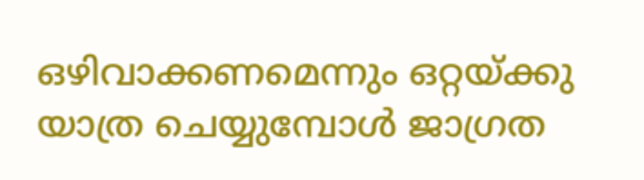ഒഴിവാക്കണമെന്നും ഒറ്റയ്ക്കു യാത്ര ചെയ്യുമ്പോൾ ജാഗ്രത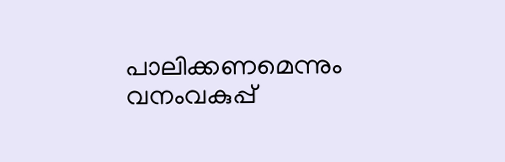പാലിക്കണമെന്നും വനംവകുപ്പ്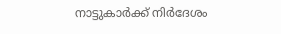നാട്ടുകാർക്ക് നിർദേശം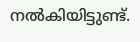നൽകിയിട്ടുണ്ട്.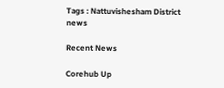Tags : Nattuvishesham District news

Recent News

Corehub Up